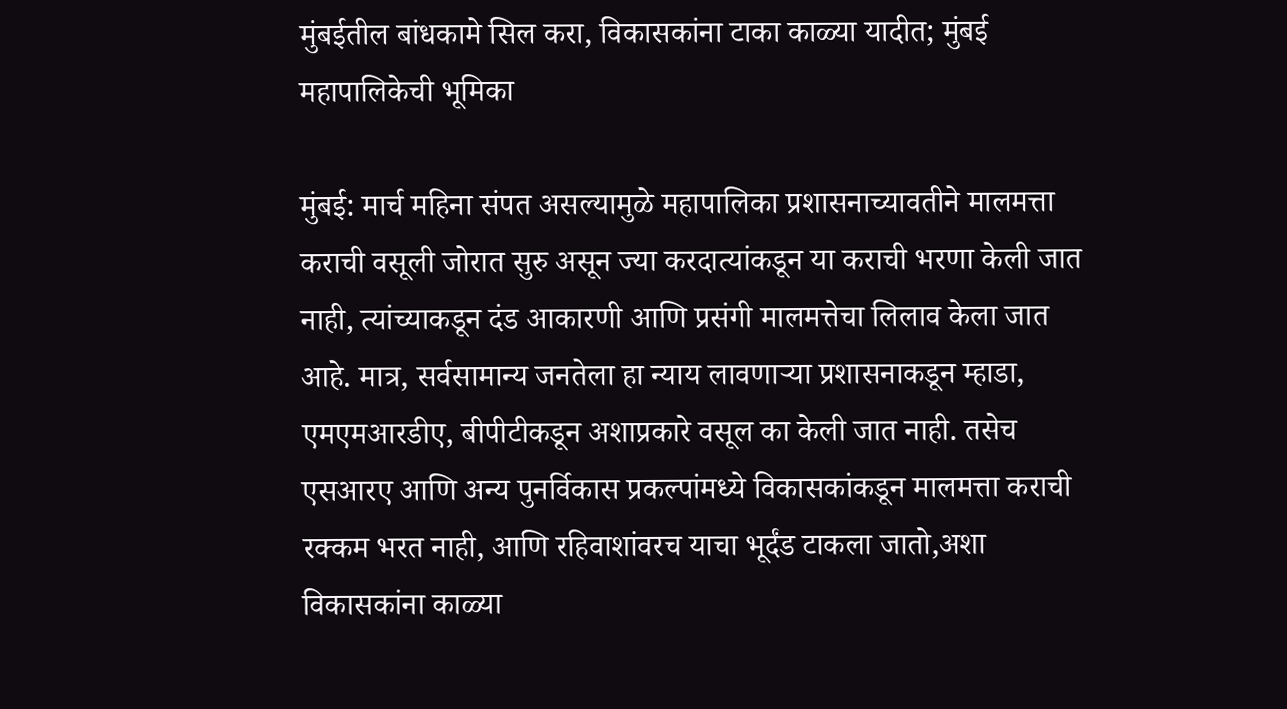मुंबईतील बांधकामे सिल करा, विकासकांना टाका काळ्या यादीत; मुंबई महापालिकेची भूमिका

मुंबई: मार्च महिना संपत असल्यामुळे महापालिका प्रशासनाच्यावतीने मालमत्ता कराची वसूली जोरात सुरु असून ज्या करदात्यांकडून या कराची भरणा केली जात नाही, त्यांच्याकडून दंड आकारणी आणि प्रसंगी मालमत्तेचा लिलाव केला जात आहे. मात्र, सर्वसामान्य जनतेला हा न्याय लावणाऱ्या प्रशासनाकडून म्हाडा, एमएमआरडीए, बीपीटीकडून अशाप्रकारे वसूल का केली जात नाही. तसेच एसआरए आणि अन्य पुनर्विकास प्रकल्पांमध्ये विकासकांकडून मालमत्ता कराची रक्कम भरत नाही, आणि रहिवाशांवरच याचा भूर्दंड टाकला जातो,अशा विकासकांना काळ्या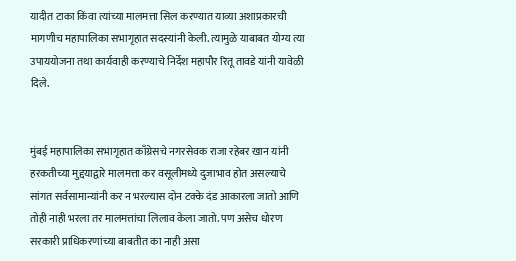यादीत टाका किंवा त्यांच्या मालमत्ता सिल करण्यात याव्या अशाप्रकारची मागणीच महापालिका सभागृहात सदस्यांनी केली. त्यामुळे याबाबत योग्य त्या उपाययोजना तथा कार्यवाही करण्याचे निर्देश महापौर रितू तावडे यांनी यावेळी दिले.


मुंबई महापालिका सभागृहात काँग्रेसचे नगरसेवक राजा रहेबर खान यांनी हरकतीच्या मुद्दयाद्वारे मालमत्ता कर वसूलीमध्ये दुजाभाव होत असल्याचे सांगत सर्वसामान्यांनी कर न भरल्यास दोन टक्के दंड आकारला जातो आणि तोही नाही भरला तर मालमत्तांचा लिलाव केला जातो. पण असेच धोरण सरकारी प्राधिकरणांच्या बाबतीत का नाही असा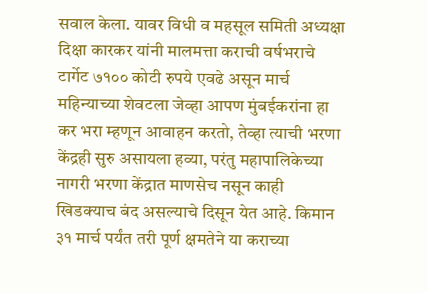सवाल केला. यावर विधी व महसूल समिती अध्यक्षा दिक्षा कारकर यांनी मालमत्ता कराची वर्षभराचे टार्गेट ७१०० कोटी रुपये एवढे असून मार्च महिन्याच्या शेवटला जेव्हा आपण मुंबईकरांना हा कर भरा म्हणून आवाहन करतो, तेव्हा त्याची भरणा केंद्रही सुरु असायला हव्या, परंतु महापालिकेच्या नागरी भरणा केंद्रात माणसेच नसून काही खिडक्याच बंद असल्याचे दिसून येत आहे. किमान ३१ मार्च पर्यंत तरी पूर्ण क्षमतेने या कराच्या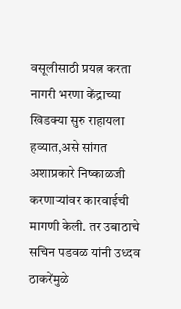वसूलीसाठी प्रयत्न करता नागरी भरणा केंद्राच्या खिडक्या सुरु राहायला हव्यात,असे सांगत अशाप्रकारे निष्काळजी करणाऱ्यांवर कारवाईची मागणी केली. तर उबाठाचे सचिन पडवळ यांनी उध्दव ठाकरेंमुळे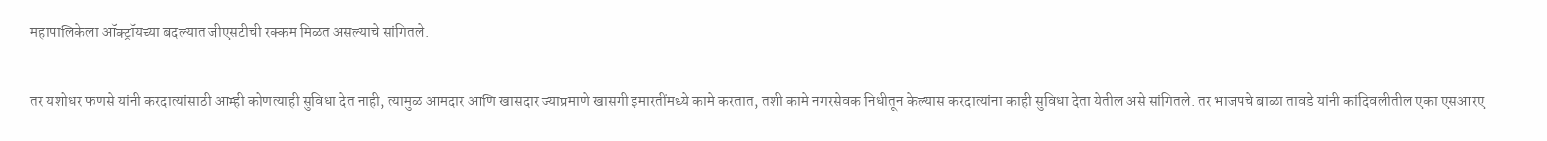महापालिकेला ऑक्ट्रॉयच्या बदल्यात जीएसटीची रक्कम मिळत असल्याचे सांगितले.


तर यशोधर फणसे यांनी करदात्यांसाठी आम्ही कोणत्याही सुविधा देत नाही, त्यामुळ आमदार आणि खासदार ज्याप्रमाणे खासगी इमारतींमध्ये कामे करतात, तशी कामे नगरसेवक निधीतून केल्यास करदात्यांना काही सुविधा देता येतील असे सांगितले. तर भाजपचे बाळा तावडे यांनी कांदिवलीतील एका एसआरए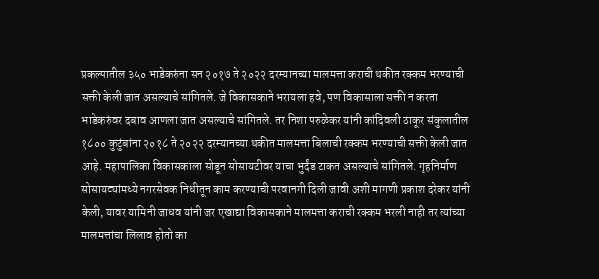प्रकल्पातील ३५० भाडेकरुंना सन २०१७ ते २०२२ दरम्यानच्या मालमत्ता कराची थकीत रक्कम भरण्याची सक्ती केली जात असल्याचे सांगितले. जे विकासकाने भरायला हवे, पण विकासाला सक्ती न करता भाडेकरुंवर दबाव आणला जात असल्याचे सांगितले. तर निशा परुळेकर यांनी कांदिवली ठाकूर संकुलातील १८०० कुटुंबांना २०१८ ते २०२२ दरम्यानच्या थकीत मालमत्ता बिलाची रक्कम भरण्याची सक्ती केली जात आहे. महापालिका विकासकाला सोडून सोसायटीवर याचा भुर्दंड टाकत असल्याचे सांगितले. गृहनिर्माण सोसायट्यांमध्ये नगरसेवक निधीतून काम करण्याची परवानगी दिली जावी अशी मागणी प्रकाश दरेकर यांनी केली, यावर यामिनी जाधव यांनी जर एखाद्या विकासकाने मालमत्ता कराची रक्कम भरली नाही तर त्यांच्या मालमत्तांचा लिलाव होतो का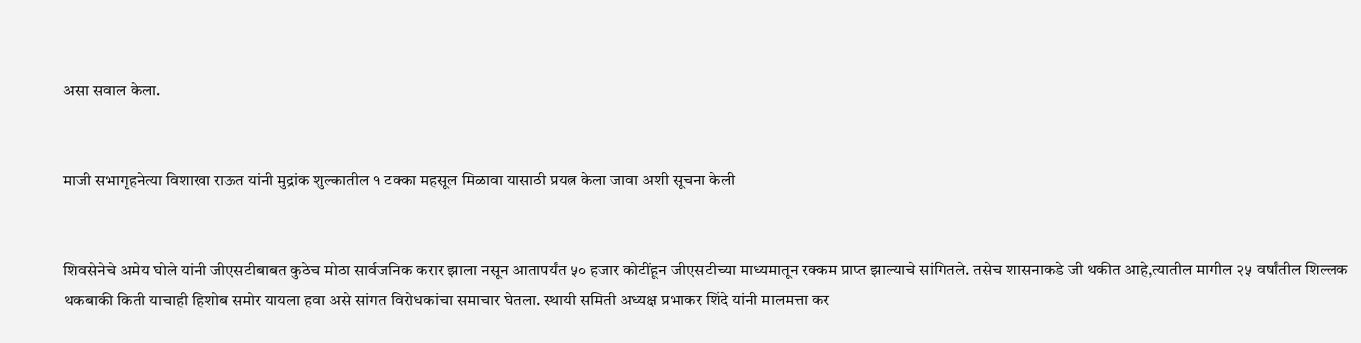असा सवाल केला.


माजी सभागृहनेत्या विशाखा राऊत यांनी मुद्रांक शुल्कातील १ टक्का महसूल मिळावा यासाठी प्रयत्न केला जावा अशी सूचना केली


शिवसेनेचे अमेय घोले यांनी जीएसटीबाबत कुठेच मोठा सार्वजनिक करार झाला नसून आतापर्यंत ५० हजार कोटींहून जीएसटीच्या माध्यमातून रक्कम प्राप्त झाल्याचे सांगितले. तसेच शासनाकडे जी थकीत आहे,त्यातील मागील २५ वर्षांतील शिल्लक थकबाकी किती याचाही हिशोब समोर यायला हवा असे सांगत विरोधकांचा समाचार घेतला. स्थायी समिती अध्यक्ष प्रभाकर शिंदे यांनी मालमत्ता कर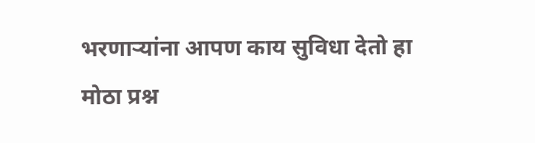भरणाऱ्यांना आपण काय सुविधा देतो हा मोठा प्रश्न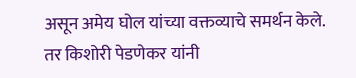असून अमेय घोल यांच्या वक्तव्याचे समर्थन केले. तर किशोरी पेडणेकर यांनी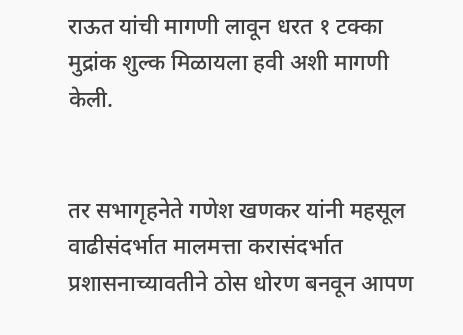राऊत यांची मागणी लावून धरत १ टक्का मुद्रांक शुल्क मिळायला हवी अशी मागणी केली.


तर सभागृहनेते गणेश खणकर यांनी महसूल वाढीसंदर्भात मालमत्ता करासंदर्भात प्रशासनाच्यावतीने ठोस धोरण बनवून आपण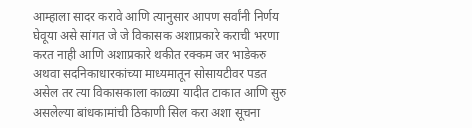आम्हाला सादर करावे आणि त्यानुसार आपण सर्वांनी निर्णय घेवूया असे सांगत जे जे विकासक अशाप्रकारे कराची भरणा करत नाही आणि अशाप्रकारे थकीत रक्कम जर भाडेकरु अथवा सदनिकाधारकांच्या माध्यमातून सोसायटीवर पडत असेल तर त्या विकासकाला काळ्या यादीत टाकात आणि सुरु असलेल्या बांधकामांची ठिकाणी सिल करा अशा सूचना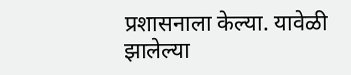प्रशासनाला केल्या. यावेळी झालेल्या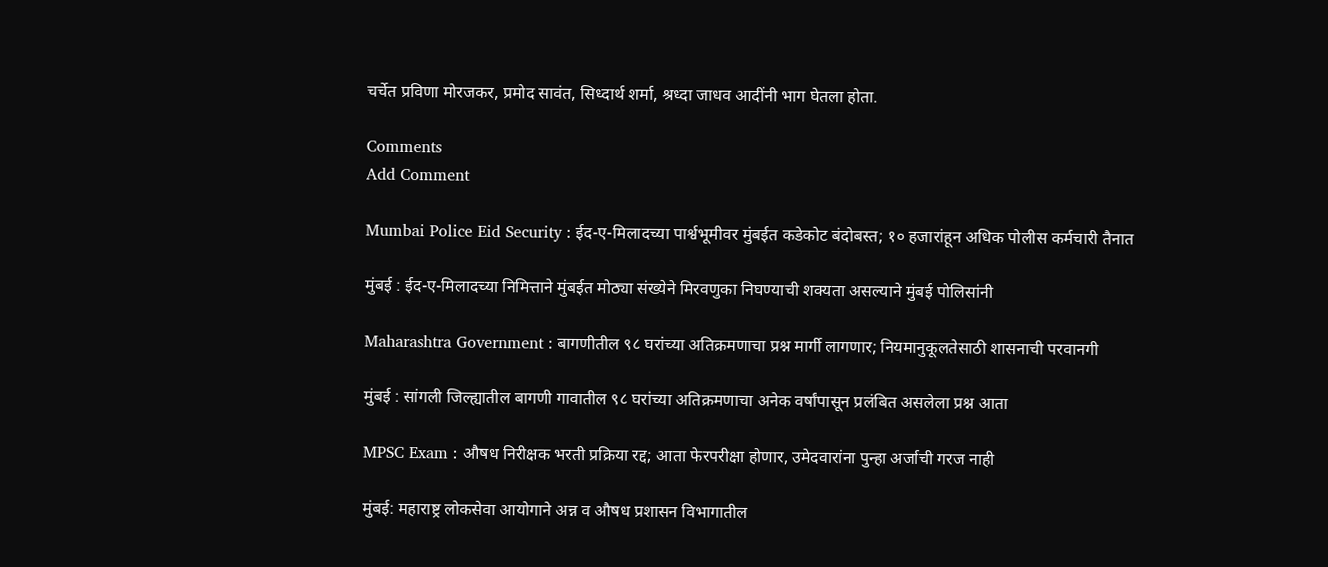चर्चेत प्रविणा मोरजकर, प्रमोद सावंत, सिध्दार्थ शर्मा, श्रध्दा जाधव आदींनी भाग घेतला होता.

Comments
Add Comment

Mumbai Police Eid Security : ईद-ए-मिलादच्या पार्श्वभूमीवर मुंबईत कडेकोट बंदोबस्त; १० हजारांहून अधिक पोलीस कर्मचारी तैनात

मुंबई : ईद-ए-मिलादच्या निमित्ताने मुंबईत मोठ्या संख्येने मिरवणुका निघण्याची शक्यता असल्याने मुंबई पोलिसांनी

Maharashtra Government : बागणीतील ९८ घरांच्या अतिक्रमणाचा प्रश्न मार्गी लागणार; नियमानुकूलतेसाठी शासनाची परवानगी

मुंबई : सांगली जिल्ह्यातील बागणी गावातील ९८ घरांच्या अतिक्रमणाचा अनेक वर्षांपासून प्रलंबित असलेला प्रश्न आता

MPSC Exam : औषध निरीक्षक भरती प्रक्रिया रद्द; आता फेरपरीक्षा होणार, उमेदवारांना पुन्हा अर्जाची गरज नाही

मुंबई: महाराष्ट्र लोकसेवा आयोगाने अन्न व औषध प्रशासन विभागातील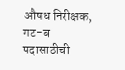औषध निरीक्षक, गट-ब पदासाठीची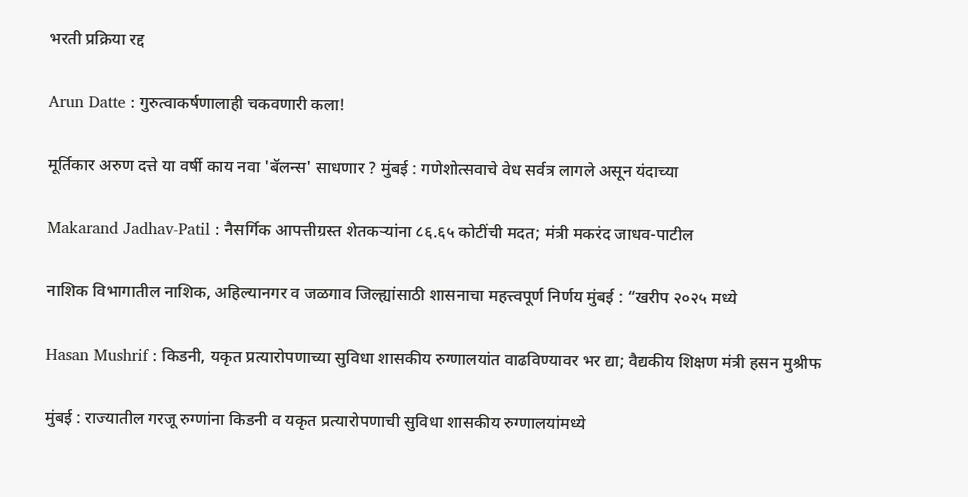भरती प्रक्रिया रद्द

Arun Datte : गुरुत्वाकर्षणालाही चकवणारी कला!

मूर्तिकार अरुण दत्ते या वर्षी काय नवा 'बॅलन्स' साधणार ? मुंबई : गणेशोत्सवाचे वेध सर्वत्र लागले असून यंदाच्या

Makarand Jadhav-Patil : नैसर्गिक आपत्तीग्रस्त शेतकऱ्यांना ८६.६५ कोटींची मदत; मंत्री मकरंद जाधव-पाटील

नाशिक विभागातील नाशिक, अहिल्यानगर व जळगाव जिल्ह्यांसाठी शासनाचा महत्त्वपूर्ण निर्णय मुंबई : “खरीप २०२५ मध्ये

Hasan Mushrif : किडनी, यकृत प्रत्यारोपणाच्या सुविधा शासकीय रुग्णालयांत वाढविण्यावर भर द्या; वैद्यकीय शिक्षण मंत्री हसन मुश्रीफ

मुंबई : राज्यातील गरजू रुग्णांना किडनी व यकृत प्रत्यारोपणाची सुविधा शासकीय रुग्णालयांमध्ये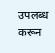उपलब्ध करून